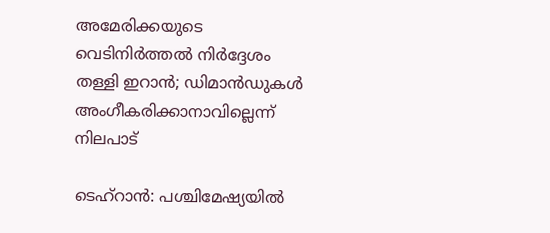അമേരിക്കയുടെ വെടിനിർത്തൽ നിർദ്ദേശം തള്ളി ഇറാൻ; ഡിമാൻഡുകൾ അംഗീകരിക്കാനാവില്ലെന്ന് നിലപാട്

ടെഹ്‌റാൻ: പശ്ചിമേഷ്യയിൽ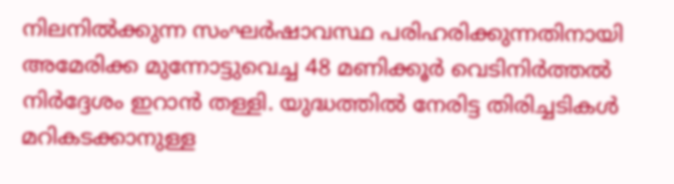നിലനിൽക്കുന്ന സംഘർഷാവസ്ഥ പരിഹരിക്കുന്നതിനായി അമേരിക്ക മുന്നോട്ടുവെച്ച 48 മണിക്കൂർ വെടിനിർത്തൽ നിർദ്ദേശം ഇറാൻ തള്ളി. യുദ്ധത്തിൽ നേരിട്ട തിരിച്ചടികൾ മറികടക്കാനുള്ള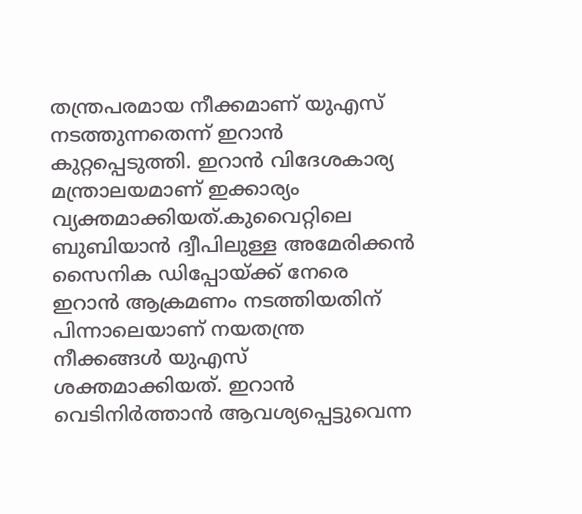തന്ത്രപരമായ നീക്കമാണ് യുഎസ് നടത്തുന്നതെന്ന് ഇറാൻ കുറ്റപ്പെടുത്തി. ഇറാൻ വിദേശകാര്യ മന്ത്രാലയമാണ് ഇക്കാര്യം വ്യക്തമാക്കിയത്.കുവൈറ്റിലെ ബുബിയാൻ ദ്വീപിലുള്ള അമേരിക്കൻ സൈനിക ഡിപ്പോയ്ക്ക് നേരെ ഇറാൻ ആക്രമണം നടത്തിയതിന് പിന്നാലെയാണ് നയതന്ത്ര നീക്കങ്ങൾ യുഎസ് ശക്തമാക്കിയത്. ഇറാൻ വെടിനിർത്താൻ ആവശ്യപ്പെട്ടുവെന്ന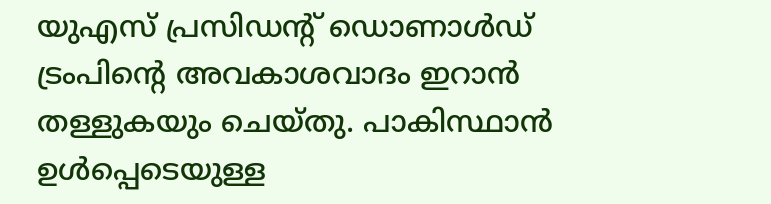യുഎസ് പ്രസിഡന്റ് ഡൊണാൾഡ് ട്രംപിന്റെ അവകാശവാദം ഇറാൻ തള്ളുകയും ചെയ്തു. പാകിസ്ഥാൻ ഉൾപ്പെടെയുള്ള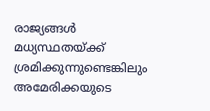രാജ്യങ്ങൾ മധ്യസ്ഥതയ്ക്ക് ശ്രമിക്കുന്നുണ്ടെങ്കിലും അമേരിക്കയുടെ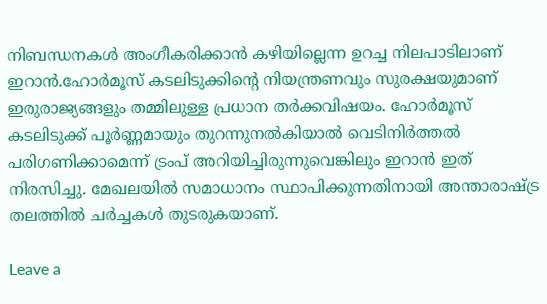നിബന്ധനകൾ അംഗീകരിക്കാൻ കഴിയില്ലെന്ന ഉറച്ച നിലപാടിലാണ് ഇറാൻ.ഹോർമൂസ് കടലിടുക്കിന്റെ നിയന്ത്രണവും സുരക്ഷയുമാണ് ഇരുരാജ്യങ്ങളും തമ്മിലുള്ള പ്രധാന തർക്കവിഷയം. ഹോർമൂസ് കടലിടുക്ക് പൂർണ്ണമായും തുറന്നുനൽകിയാൽ വെടിനിർത്തൽ പരിഗണിക്കാമെന്ന് ട്രംപ് അറിയിച്ചിരുന്നുവെങ്കിലും ഇറാൻ ഇത് നിരസിച്ചു. മേഖലയിൽ സമാധാനം സ്ഥാപിക്കുന്നതിനായി അന്താരാഷ്ട്ര തലത്തിൽ ചർച്ചകൾ തുടരുകയാണ്.

Leave a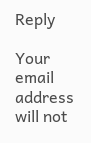Reply

Your email address will not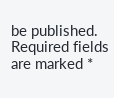be published. Required fields are marked *